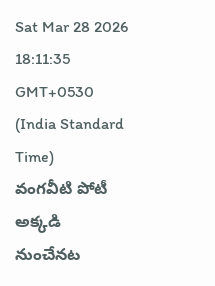Sat Mar 28 2026 18:11:35 GMT+0530 (India Standard Time)
వంగవీటి పోటీ అక్కడి నుంచేనట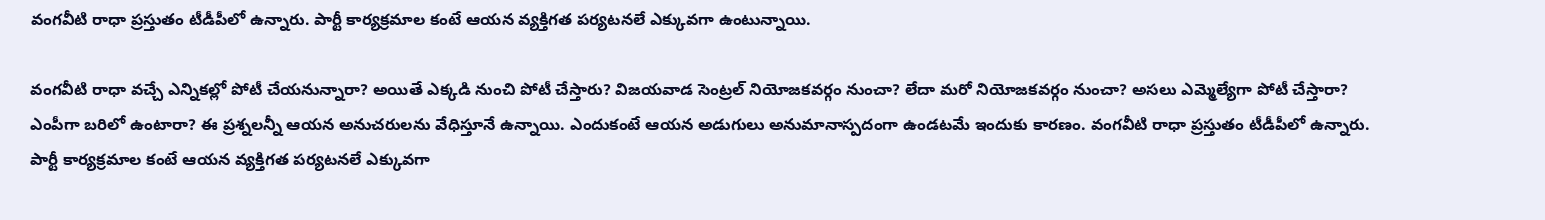వంగవీటి రాధా ప్రస్తుతం టీడీపీలో ఉన్నారు. పార్టీ కార్యక్రమాల కంటే ఆయన వ్యక్తిగత పర్యటనలే ఎక్కువగా ఉంటున్నాయి.

వంగవీటి రాధా వచ్చే ఎన్నికల్లో పోటీ చేయనున్నారా? అయితే ఎక్కడి నుంచి పోటీ చేస్తారు? విజయవాడ సెంట్రల్ నియోజకవర్గం నుంచా? లేదా మరో నియోజకవర్గం నుంచా? అసలు ఎమ్మెల్యేగా పోటీ చేస్తారా? ఎంపీగా బరిలో ఉంటారా? ఈ ప్రశ్నలన్నీ ఆయన అనుచరులను వేధిస్తూనే ఉన్నాయి. ఎందుకంటే ఆయన అడుగులు అనుమానాస్పదంగా ఉండటమే ఇందుకు కారణం. వంగవీటి రాధా ప్రస్తుతం టీడీపీలో ఉన్నారు. పార్టీ కార్యక్రమాల కంటే ఆయన వ్యక్తిగత పర్యటనలే ఎక్కువగా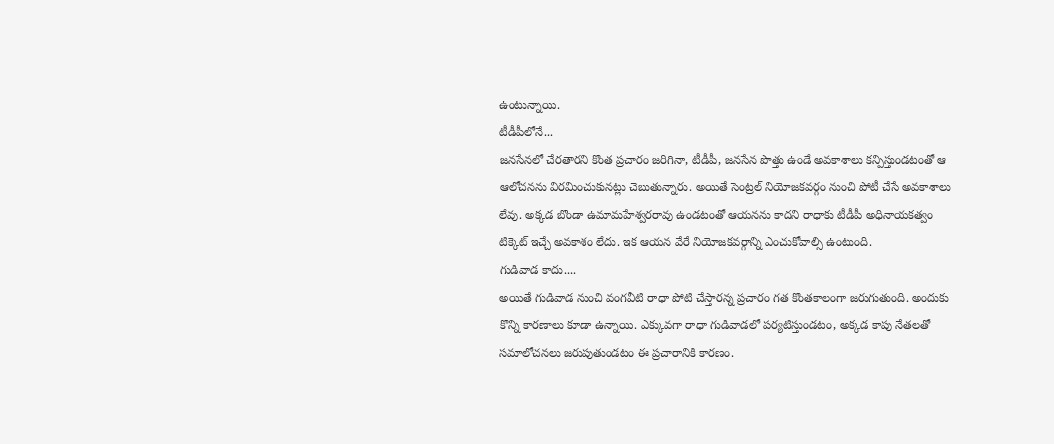ఉంటున్నాయి.
టీడీపీలోనే...
జనసేనలో చేరతారని కొంత ప్రచారం జరిగినా, టీడీపీ, జనసేన పొత్తు ఉండే అవకాశాలు కన్పిస్తుండటంతో ఆ ఆలోచనను విరమించుకునట్లు చెబుతున్నారు. అయితే సెంట్రల్ నియోజకవర్గం నుంచి పోటీ చేసే అవకాశాలు లేవు. అక్కడ బొండా ఉమామహేశ్వరరావు ఉండటంతో ఆయనను కాదని రాధాకు టీడీపీ అధినాయకత్వం టిక్కెట్ ఇచ్చే అవకాశం లేదు. ఇక ఆయన వేరే నియోజకవర్గాన్ని ఎంచుకోవాల్సి ఉంటుంది.
గుడివాడ కాదు....
అయితే గుడివాడ నుంచి వంగవీటి రాధా పోటి చేస్తారన్న ప్రచారం గత కొంతకాలంగా జరుగుతుంది. అందుకు కొన్ని కారణాలు కూడా ఉన్నాయి. ఎక్కువగా రాధా గుడివాడలో పర్యటిస్తుండటం, అక్కడ కాపు నేతలతో సమాలోచనలు జరుపుతుండటం ఈ ప్రచారానికి కారణం.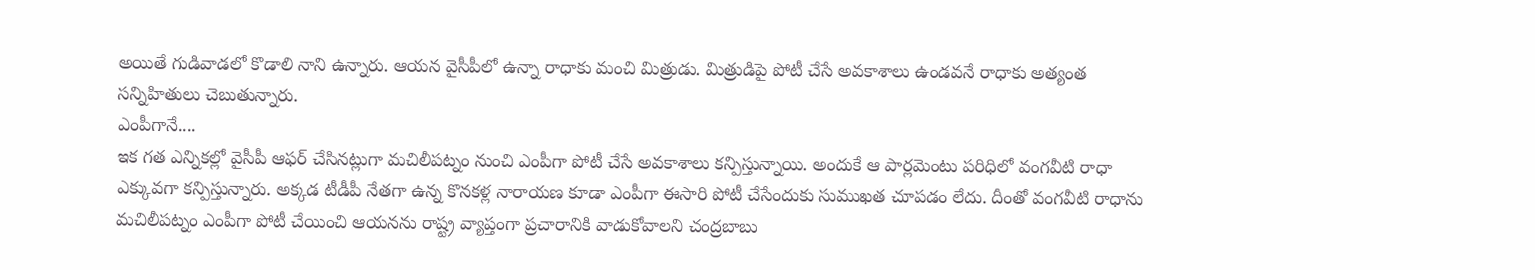అయితే గుడివాడలో కొడాలి నాని ఉన్నారు. ఆయన వైసీపీలో ఉన్నా రాధాకు మంచి మిత్రుడు. మిత్రుడిపై పోటీ చేసే అవకాశాలు ఉండవనే రాధాకు అత్యంత సన్నిహితులు చెబుతున్నారు.
ఎంపీగానే....
ఇక గత ఎన్నికల్లో వైసీపీ ఆఫర్ చేసినట్లుగా మచిలీపట్నం నుంచి ఎంపీగా పోటీ చేసే అవకాశాలు కన్పిస్తున్నాయి. అందుకే ఆ పార్లమెంటు పరిధిలో వంగవీటి రాధా ఎక్కువగా కన్పిస్తున్నారు. అక్కడ టీడీపీ నేతగా ఉన్న కొనకళ్ల నారాయణ కూడా ఎంపీగా ఈసారి పోటీ చేసేందుకు సుముఖత చూపడం లేదు. దీంతో వంగవీటి రాధాను మచిలీపట్నం ఎంపీగా పోటీ చేయించి ఆయనను రాష్ట్ర వ్యాప్తంగా ప్రచారానికి వాడుకోవాలని చంద్రబాబు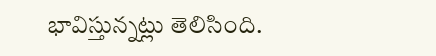భావిస్తున్నట్లు తెలిసింది.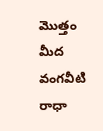మొత్తం మీద వంగవీటి రాధా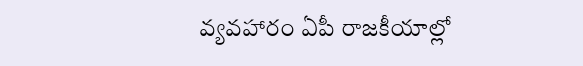వ్యవహారం ఏపీ రాజకీయాల్లో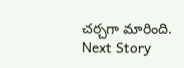చర్చగా మారింది.
Next Story